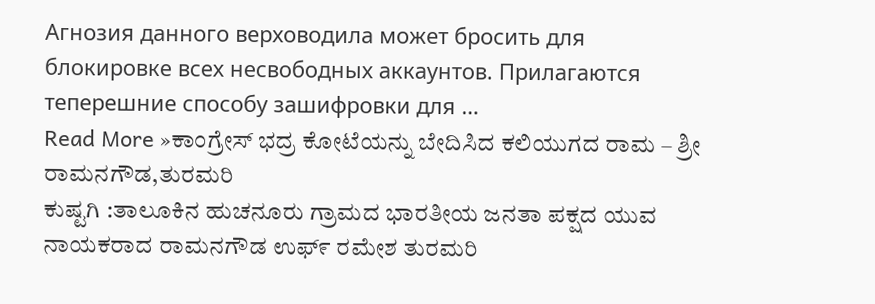Агнозия данного верховодила может бросить для блокировке всех несвободных аккаунтов. Прилагаются теперешние способу зашифровки для …
Read More »ಕಾಂಗ್ರೇಸ್ ಭದ್ರ ಕೋಟೆಯನ್ನು ಬೇದಿಸಿದ ಕಲಿಯುಗದ ರಾಮ – ಶ್ರೀ ರಾಮನಗೌಡ,ತುರಮರಿ
ಕುಷ್ಟಗಿ :ತಾಲೂಕಿನ ಹುಚನೂರು ಗ್ರಾಮದ ಭಾರತೀಯ ಜನತಾ ಪಕ್ಷದ ಯುವ ನಾಯಕರಾದ ರಾಮನಗೌಡ ಉಫ್೯ ರಮೇಶ ತುರಮರಿ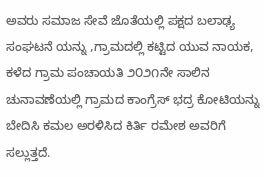ಅವರು ಸಮಾಜ ಸೇವೆ ಜೊತೆಯಲ್ಲಿ ಪಕ್ಷದ ಬಲಾಢ್ಯ ಸಂಘಟನೆ ಯನ್ನು ,ಗ್ರಾಮದಲ್ಲಿ ಕಟ್ಟಿದ ಯುವ ನಾಯಕ, ಕಳೆದ ಗ್ರಾಮ ಪಂಚಾಯತಿ ೨೦೨೧ನೇ ಸಾಲಿನ ಚುನಾವಣೆಯಲ್ಲಿ ಗ್ರಾಮದ ಕಾಂಗ್ರೆಸ್ ಭದ್ರ ಕೋಟಿಯನ್ನು ಬೇದಿಸಿ ಕಮಲ ಅರಳಿಸಿದ ಕಿರ್ತಿ ರಮೇಶ ಅವರಿಗೆ ಸಲ್ಲುತ್ತದೆ.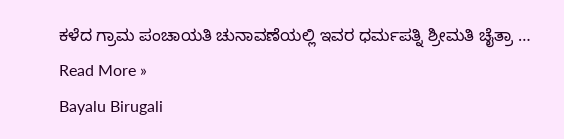ಕಳೆದ ಗ್ರಾಮ ಪಂಚಾಯತಿ ಚುನಾವಣೆಯಲ್ಲಿ ಇವರ ಧರ್ಮಪತ್ನಿ ಶ್ರೀಮತಿ ಚೈತ್ರಾ …
Read More »
Bayalu Birugali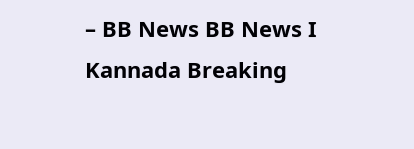– BB News BB News I Kannada Breaking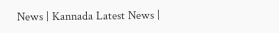News | Kannada Latest News |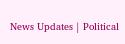News Updates | Political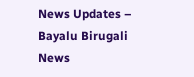News Updates – Bayalu Birugali News